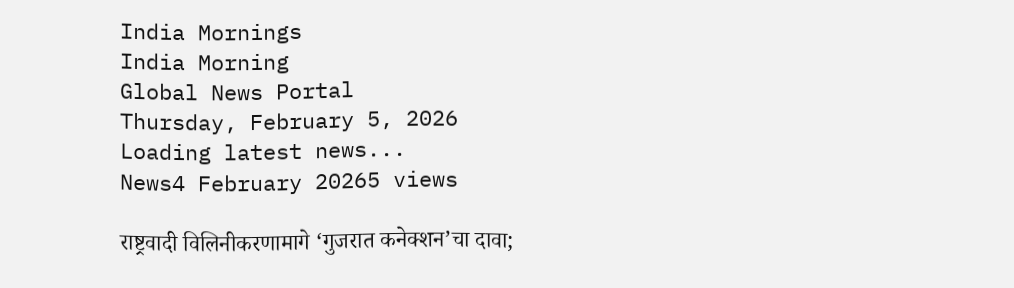India Mornings
India Morning
Global News Portal
Thursday, February 5, 2026
Loading latest news...
News4 February 20265 views

राष्ट्रवादी विलिनीकरणामागे ‘गुजरात कनेक्शन’चा दावा;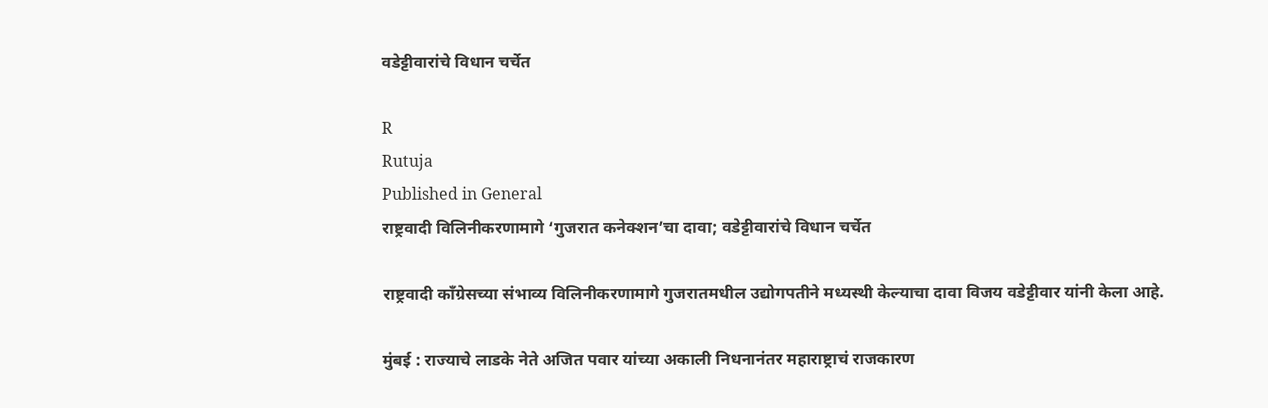वडेट्टीवारांचे विधान चर्चेत

R
Rutuja
Published in General
राष्ट्रवादी विलिनीकरणामागे ‘गुजरात कनेक्शन’चा दावा; वडेट्टीवारांचे विधान चर्चेत

राष्ट्रवादी काँग्रेसच्या संभाव्य विलिनीकरणामागे गुजरातमधील उद्योगपतीने मध्यस्थी केल्याचा दावा विजय वडेट्टीवार यांनी केला आहे.

मुंबई : राज्याचे लाडके नेते अजित पवार यांच्या अकाली निधनानंतर महाराष्ट्राचं राजकारण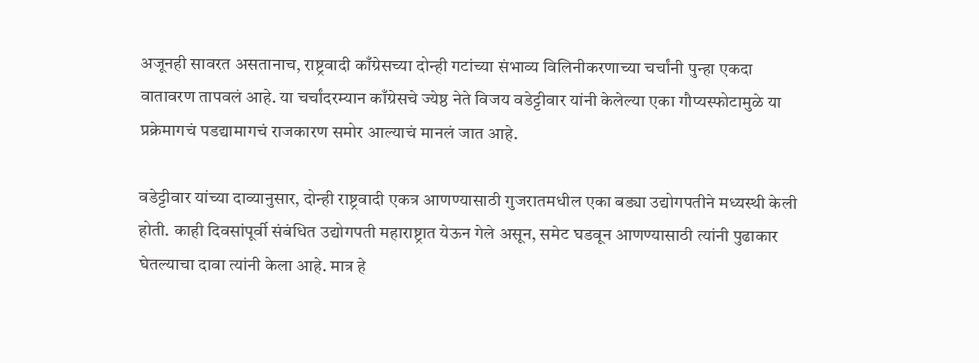अजूनही सावरत असतानाच, राष्ट्रवादी काँग्रेसच्या दोन्ही गटांच्या संभाव्य विलिनीकरणाच्या चर्चांनी पुन्हा एकदा वातावरण तापवलं आहे. या चर्चांदरम्यान काँग्रेसचे ज्येष्ठ नेते विजय वडेट्टीवार यांनी केलेल्या एका गौप्यस्फोटामुळे या प्रक्रेमागचं पडद्यामागचं राजकारण समोर आल्याचं मानलं जात आहे.

वडेट्टीवार यांच्या दाव्यानुसार, दोन्ही राष्ट्रवादी एकत्र आणण्यासाठी गुजरातमधील एका बड्या उद्योगपतीने मध्यस्थी केली होती. काही दिवसांपूर्वी संबंधित उद्योगपती महाराष्ट्रात येऊन गेले असून, समेट घडवून आणण्यासाठी त्यांनी पुढाकार घेतल्याचा दावा त्यांनी केला आहे. मात्र हे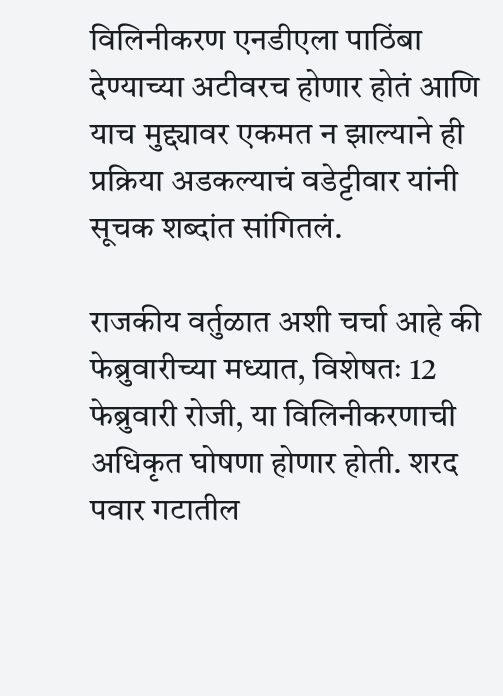विलिनीकरण एनडीएला पाठिंबा देण्याच्या अटीवरच होणार होतं आणि याच मुद्द्यावर एकमत न झाल्याने ही प्रक्रिया अडकल्याचं वडेट्टीवार यांनी सूचक शब्दांत सांगितलं.

राजकीय वर्तुळात अशी चर्चा आहे की फेब्रुवारीच्या मध्यात, विशेषतः 12 फेब्रुवारी रोजी, या विलिनीकरणाची अधिकृत घोषणा होणार होती. शरद पवार गटातील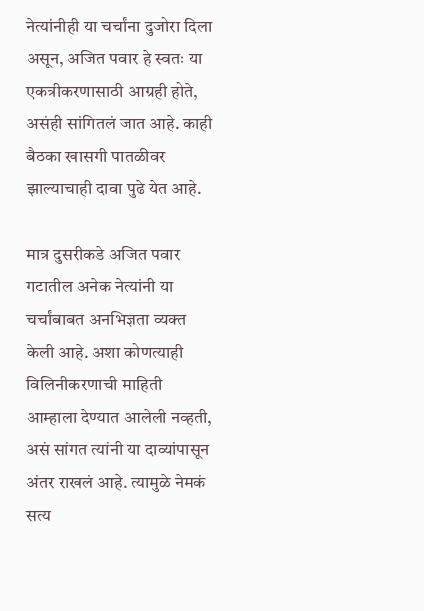नेत्यांनीही या चर्चांना दुजोरा दिला असून, अजित पवार हे स्वतः या एकत्रीकरणासाठी आग्रही होते, असंही सांगितलं जात आहे. काही बैठका खासगी पातळीवर झाल्याचाही दावा पुढे येत आहे.

मात्र दुसरीकडे अजित पवार गटातील अनेक नेत्यांनी या चर्चांबाबत अनभिज्ञता व्यक्त केली आहे. अशा कोणत्याही विलिनीकरणाची माहिती आम्हाला देण्यात आलेली नव्हती, असं सांगत त्यांनी या दाव्यांपासून अंतर राखलं आहे. त्यामुळे नेमकं सत्य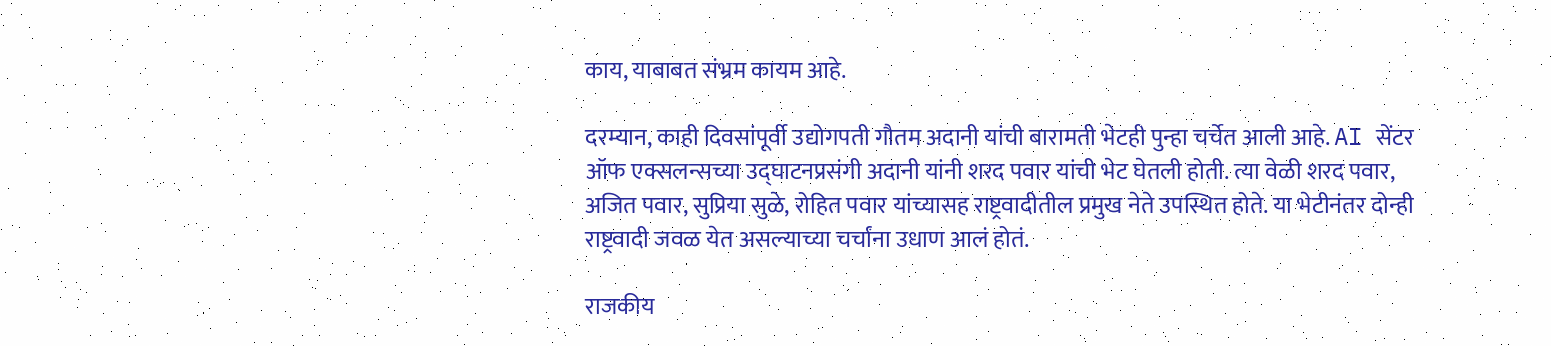काय, याबाबत संभ्रम कायम आहे.

दरम्यान, काही दिवसांपूर्वी उद्योगपती गौतम अदानी यांची बारामती भेटही पुन्हा चर्चेत आली आहे. AI सेंटर ऑफ एक्सलन्सच्या उद्घाटनप्रसंगी अदानी यांनी शरद पवार यांची भेट घेतली होती. त्या वेळी शरद पवार, अजित पवार, सुप्रिया सुळे, रोहित पवार यांच्यासह राष्ट्रवादीतील प्रमुख नेते उपस्थित होते. या भेटीनंतर दोन्ही राष्ट्रवादी जवळ येत असल्याच्या चर्चांना उधाण आलं होतं.

राजकीय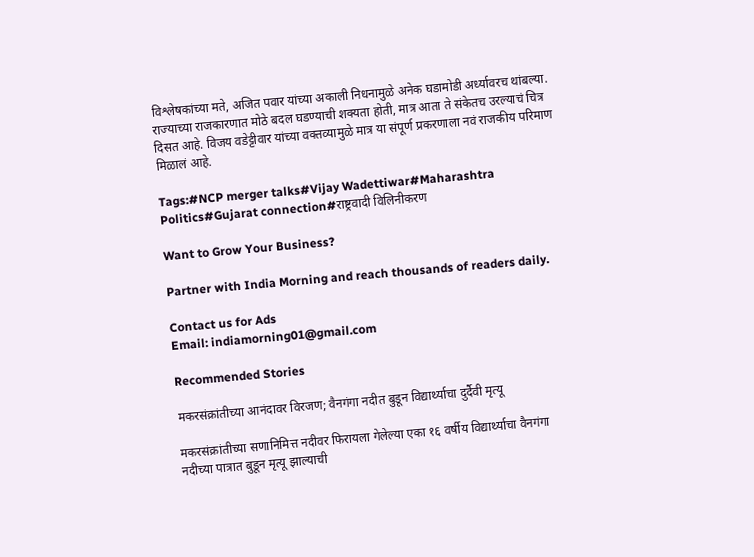विश्लेषकांच्या मते, अजित पवार यांच्या अकाली निधनामुळे अनेक घडामोडी अर्ध्यावरच थांबल्या. राज्याच्या राजकारणात मोठे बदल घडण्याची शक्यता होती, मात्र आता ते संकेतच उरल्याचं चित्र दिसत आहे. विजय वडेट्टीवार यांच्या वक्तव्यामुळे मात्र या संपूर्ण प्रकरणाला नवं राजकीय परिमाण मिळालं आहे.

Tags:#NCP merger talks#Vijay Wadettiwar#Maharashtra Politics#Gujarat connection#राष्ट्रवादी विलिनीकरण

Want to Grow Your Business?

Partner with India Morning and reach thousands of readers daily.

Contact us for Ads
Email: indiamorning01@gmail.com

Recommended Stories

मकरसंक्रांतीच्या आनंदावर विरजण; वैनगंगा नदीत बुडून विद्यार्थ्याचा दुर्दैवी मृत्यू

मकरसंक्रांतीच्या सणानिमित्त नदीवर फिरायला गेलेल्या एका १६ वर्षीय विद्यार्थ्याचा वैनगंगा नदीच्या पात्रात बुडून मृत्यू झाल्याची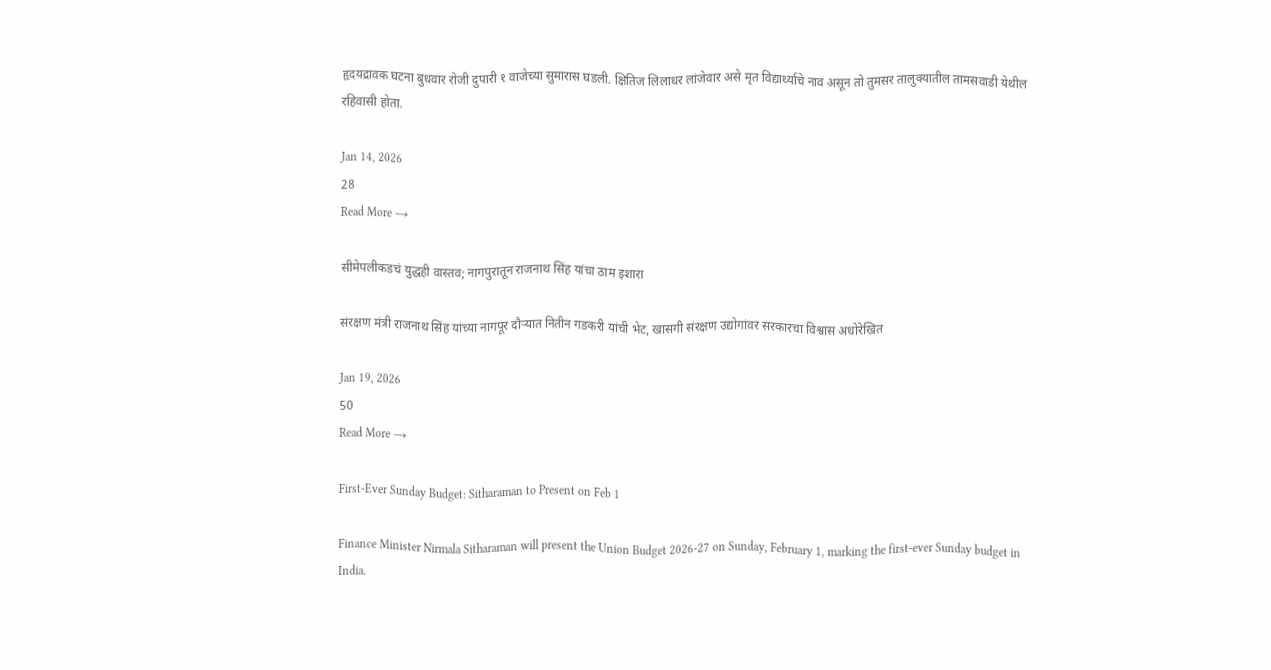हृदयद्रावक घटना बुधवार रोजी दुपारी १ वाजेच्या सुमारास घडली. क्षितिज लिलाधर लांजेवार असे मृत विद्यार्थ्याचे नाव असून तो तुमसर तालुक्यातील तामसवाडी येथील रहिवासी होता.

Jan 14, 2026
28
Read More →

सीमेपलीकडचं युद्धही वास्तव; नागपुरातून राजनाथ सिंह यांचा ठाम इशारा

संरक्षण मंत्री राजनाथ सिंह यांच्या नागपूर दौऱ्यात नितीन गडकरी यांची भेट, खासगी संरक्षण उद्योगांवर सरकारचा विश्वास अधोरेखित

Jan 19, 2026
50
Read More →

First-Ever Sunday Budget: Sitharaman to Present on Feb 1

Finance Minister Nirmala Sitharaman will present the Union Budget 2026-27 on Sunday, February 1, marking the first-ever Sunday budget in India.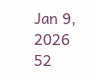Jan 9, 2026
52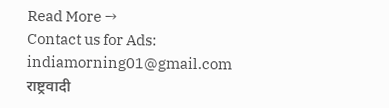Read More →
Contact us for Ads: indiamorning01@gmail.com
राष्ट्रवादी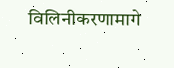विलिनीकरणामागे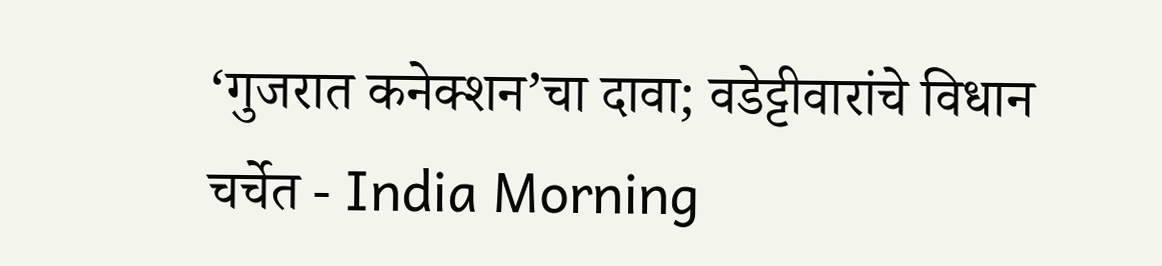‘गुजरात कनेक्शन’चा दावा; वडेट्टीवारांचे विधान चर्चेत - India Morning